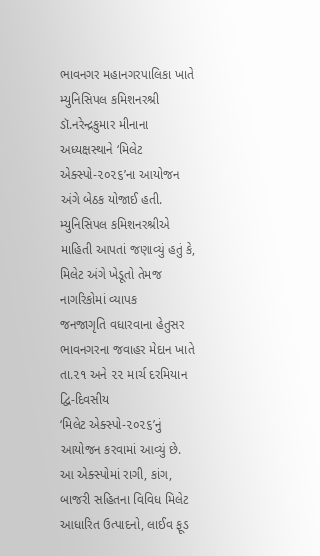ભાવનગર મહાનગરપાલિકા ખાતે મ્યુનિસિપલ કમિશનરશ્રી ડૉ.નરેન્દ્રકુમાર મીનાના અધ્યક્ષસ્થાને ‘મિલેટ
એક્સ્પો-૨૦૨૬’ના આયોજન અંગે બેઠક યોજાઈ હતી.
મ્યુનિસિપલ કમિશનરશ્રીએ માહિતી આપતાં જણાવ્યું હતું કે, મિલેટ અંગે ખેડૂતો તેમજ નાગરિકોમાં વ્યાપક
જનજાગૃતિ વધારવાના હેતુસર ભાવનગરના જવાહર મેદાન ખાતે તા.૨૧ અને ૨૨ માર્ચ દરમિયાન દ્વિ-દિવસીય
‘મિલેટ એક્સ્પો-૨૦૨૬’નું આયોજન કરવામાં આવ્યું છે.
આ એક્સ્પોમાં રાગી, કાંગ, બાજરી સહિતના વિવિધ મિલેટ આધારિત ઉત્પાદનો, લાઈવ ફૂડ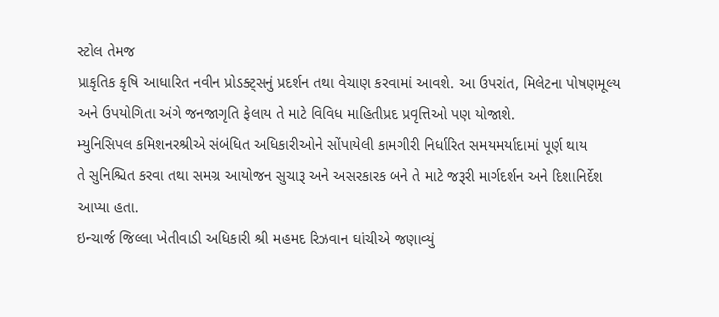સ્ટોલ તેમજ
પ્રાકૃતિક કૃષિ આધારિત નવીન પ્રોડક્ટ્સનું પ્રદર્શન તથા વેચાણ કરવામાં આવશે. આ ઉપરાંત, મિલેટના પોષણમૂલ્ય
અને ઉપયોગિતા અંગે જનજાગૃતિ ફેલાય તે માટે વિવિધ માહિતીપ્રદ પ્રવૃત્તિઓ પણ યોજાશે.
મ્યુનિસિપલ કમિશનરશ્રીએ સંબંધિત અધિકારીઓને સોંપાયેલી કામગીરી નિર્ધારિત સમયમર્યાદામાં પૂર્ણ થાય
તે સુનિશ્ચિત કરવા તથા સમગ્ર આયોજન સુચારૂ અને અસરકારક બને તે માટે જરૂરી માર્ગદર્શન અને દિશાનિર્દેશ
આપ્યા હતા.
ઇન્ચાર્જ જિલ્લા ખેતીવાડી અધિકારી શ્રી મહમદ રિઝવાન ઘાંચીએ જણાવ્યું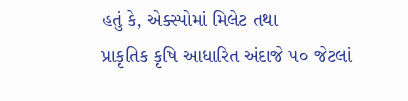હતું કે, એક્સ્પોમાં મિલેટ તથા
પ્રાકૃતિક કૃષિ આધારિત અંદાજે ૫૦ જેટલાં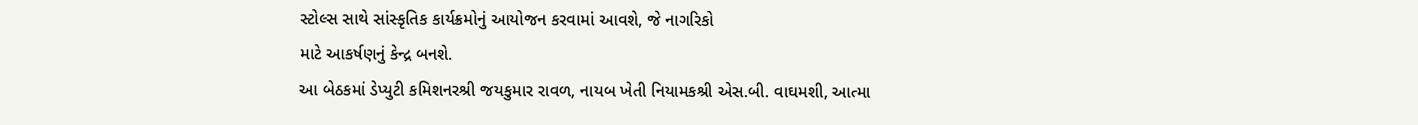સ્ટોલ્સ સાથે સાંસ્કૃતિક કાર્યક્રમોનું આયોજન કરવામાં આવશે, જે નાગરિકો
માટે આકર્ષણનું કેન્દ્ર બનશે.
આ બેઠકમાં ડેપ્યુટી કમિશનરશ્રી જયકુમાર રાવળ, નાયબ ખેતી નિયામકશ્રી એસ.બી. વાઘમશી, આત્મા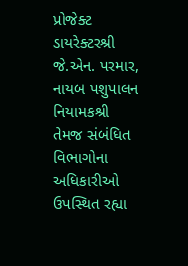પ્રોજેક્ટ ડાયરેક્ટરશ્રી જે.એન. પરમાર, નાયબ પશુપાલન નિયામકશ્રી તેમજ સંબંધિત વિભાગોના અધિકારીઓ
ઉપસ્થિત રહ્યા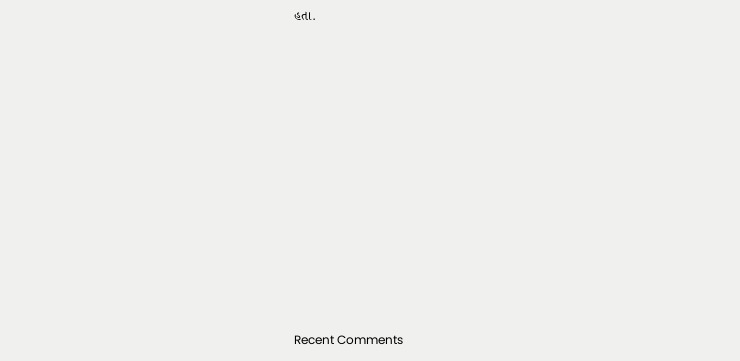હતા.

















Recent Comments